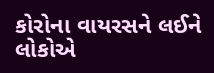કોરોના વાયરસને લઈને લોકોએ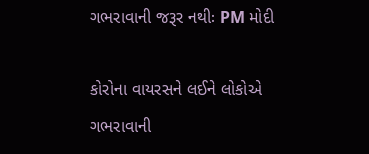ગભરાવાની જરૂર નથીઃ PM મોદી

કોરોના વાયરસને લઈને લોકોએ ગભરાવાની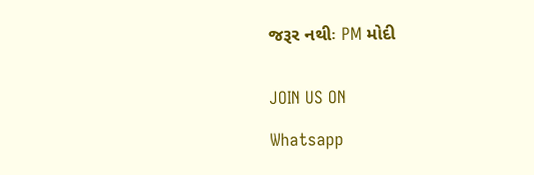જરૂર નથીઃ PM મોદી


JOIN US ON

Whatsapp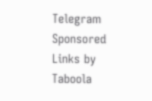Telegram
Sponsored Links by Taboola